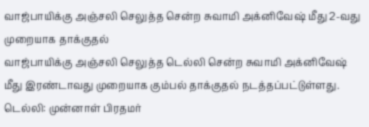வாஜ்பாயிக்கு அஞ்சலி செலுத்த சென்ற சுவாமி அக்னிவேஷ் மீது 2-வது முறையாக தாக்குதல்
வாஜ்பாயிக்கு அஞ்சலி செலுத்த டெல்லி சென்ற சுவாமி அக்னிவேஷ் மீது இரண்டாவது முறையாக கும்பல் தாக்குதல் நடத்தப்பட்டுள்ளது.
டெல்லி: முன்னாள் பிரதமர்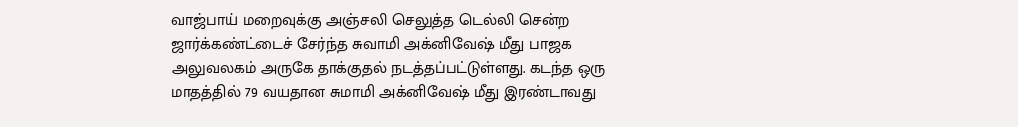வாஜ்பாய் மறைவுக்கு அஞ்சலி செலுத்த டெல்லி சென்ற ஜார்க்கண்ட்டைச் சேர்ந்த சுவாமி அக்னிவேஷ் மீது பாஜக அலுவலகம் அருகே தாக்குதல் நடத்தப்பட்டுள்ளது. கடந்த ஒரு மாதத்தில் 79 வயதான சுமாமி அக்னிவேஷ் மீது இரண்டாவது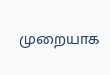முறையாக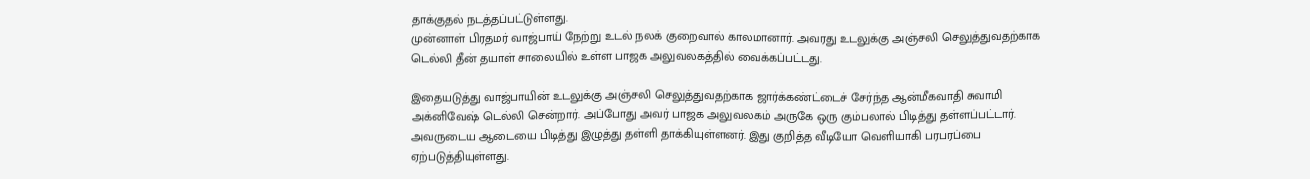தாக்குதல் நடத்தப்பட்டுள்ளது.
முன்னாள் பிரதமர் வாஜ்பாய் நேற்று உடல் நலக் குறைவால் காலமானார். அவரது உடலுக்கு அஞ்சலி செலுத்துவதற்காக டெல்லி தீன் தயாள் சாலையில் உள்ள பாஜக அலுவலகத்தில் வைக்கப்பட்டது.

இதையடுத்து வாஜ்பாயின் உடலுக்கு அஞ்சலி செலுத்துவதற்காக ஜார்க்கண்ட்டைச் சேர்ந்த ஆன்மீகவாதி சுவாமி அக்னிவேஷ் டெல்லி சென்றார். அப்போது அவர் பாஜக அலுவலகம் அருகே ஒரு கும்பலால் பிடித்து தள்ளப்பட்டார். அவருடைய ஆடையை பிடித்து இழுத்து தள்ளி தாக்கியுள்ளனர். இது குறித்த வீடியோ வெளியாகி பரபரப்பை ஏற்படுத்தியுள்ளது.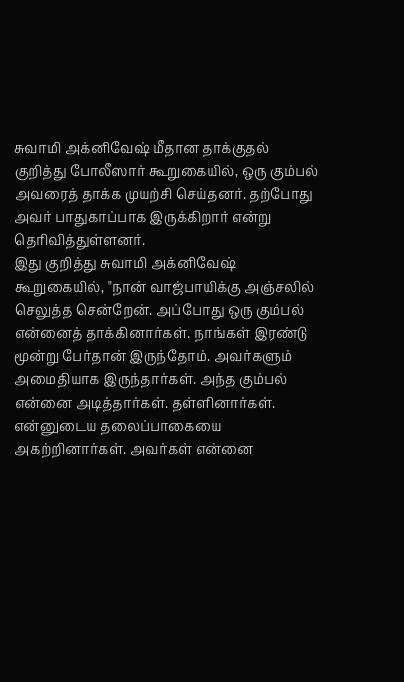சுவாமி அக்னிவேஷ் மீதான தாக்குதல் குறித்து போலீஸார் கூறுகையில், ஒரு கும்பல் அவரைத் தாக்க முயற்சி செய்தனர். தற்போது அவர் பாதுகாப்பாக இருக்கிறார் என்று தெரிவித்துள்ளனர்.
இது குறித்து சுவாமி அக்னிவேஷ் கூறுகையில், "நான் வாஜ்பாயிக்கு அஞ்சலில் செலுத்த சென்றேன். அப்போது ஒரு கும்பல் என்னைத் தாக்கினார்கள். நாங்கள் இரண்டு மூன்று பேர்தான் இருந்தோம். அவர்களும் அமைதியாக இருந்தார்கள். அந்த கும்பல் என்னை அடித்தார்கள். தள்ளினார்கள். என்னுடைய தலைப்பாகையை அகற்றினார்கள். அவர்கள் என்னை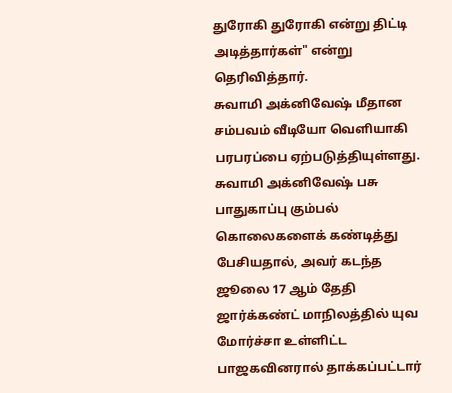துரோகி துரோகி என்று திட்டி அடித்தார்கள்" என்று தெரிவித்தார்.
சுவாமி அக்னிவேஷ் மீதான சம்பவம் வீடியோ வெளியாகி பரபரப்பை ஏற்படுத்தியுள்ளது.
சுவாமி அக்னிவேஷ் பசு பாதுகாப்பு கும்பல் கொலைகளைக் கண்டித்து பேசியதால், அவர் கடந்த ஜூலை 17 ஆம் தேதி ஜார்க்கண்ட் மாநிலத்தில் யுவ மோர்ச்சா உள்ளிட்ட பாஜகவினரால் தாக்கப்பட்டார்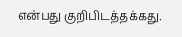என்பது குறிபிடத்தக்கது.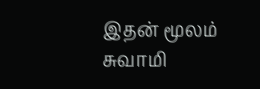இதன் மூலம் சுவாமி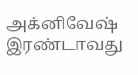அக்னிவேஷ் இரண்டாவது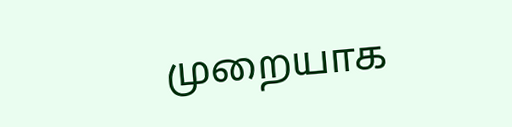முறையாக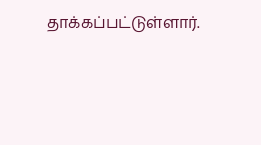தாக்கப்பட்டுள்ளார்.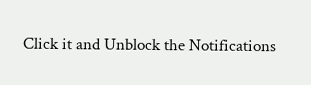Click it and Unblock the Notifications